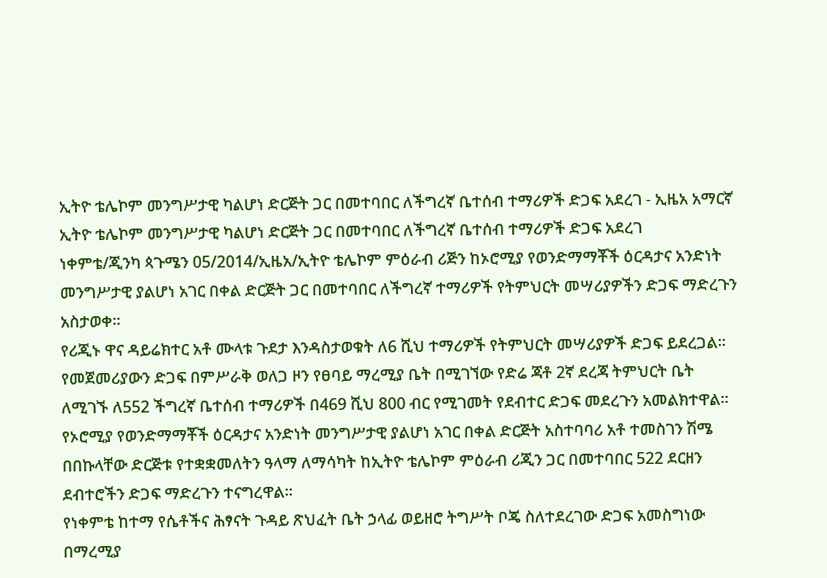ኢትዮ ቴሌኮም መንግሥታዊ ካልሆነ ድርጅት ጋር በመተባበር ለችግረኛ ቤተሰብ ተማሪዎች ድጋፍ አደረገ - ኢዜአ አማርኛ
ኢትዮ ቴሌኮም መንግሥታዊ ካልሆነ ድርጅት ጋር በመተባበር ለችግረኛ ቤተሰብ ተማሪዎች ድጋፍ አደረገ
ነቀምቴ/ጂንካ ጳጉሜን 05/2014/ኢዜአ/ኢትዮ ቴሌኮም ምዕራብ ሪጅን ከኦሮሚያ የወንድማማቾች ዕርዳታና አንድነት መንግሥታዊ ያልሆነ አገር በቀል ድርጅት ጋር በመተባበር ለችግረኛ ተማሪዎች የትምህርት መሣሪያዎችን ድጋፍ ማድረጉን አስታወቀ፡፡
የሪጂኑ ዋና ዳይሬክተር አቶ ሙላቱ ጉደታ እንዳስታወቁት ለ6 ሺህ ተማሪዎች የትምህርት መሣሪያዎች ድጋፍ ይደረጋል፡፡
የመጀመሪያውን ድጋፍ በምሥራቅ ወለጋ ዞን የፀባይ ማረሚያ ቤት በሚገኘው የድሬ ጃቶ 2ኛ ደረጃ ትምህርት ቤት ለሚገኙ ለ552 ችግረኛ ቤተሰብ ተማሪዎች በ469 ሺህ 800 ብር የሚገመት የደብተር ድጋፍ መደረጉን አመልክተዋል።
የኦሮሚያ የወንድማማቾች ዕርዳታና አንድነት መንግሥታዊ ያልሆነ አገር በቀል ድርጅት አስተባባሪ አቶ ተመስገን ሽሜ በበኩላቸው ድርጅቱ የተቋቋመለትን ዓላማ ለማሳካት ከኢትዮ ቴሌኮም ምዕራብ ሪጂን ጋር በመተባበር 522 ደርዘን ደብተሮችን ድጋፍ ማድረጉን ተናግረዋል፡፡
የነቀምቴ ከተማ የሴቶችና ሕፃናት ጉዳይ ጽህፈት ቤት ኃላፊ ወይዘሮ ትግሥት ቦጄ ስለተደረገው ድጋፍ አመስግነው በማረሚያ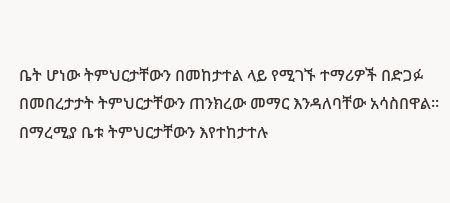ቤት ሆነው ትምህርታቸውን በመከታተል ላይ የሚገኙ ተማሪዎች በድጋፉ በመበረታታት ትምህርታቸውን ጠንክረው መማር እንዳለባቸው አሳስበዋል፡፡
በማረሚያ ቤቱ ትምህርታቸውን እየተከታተሉ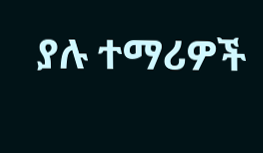ያሉ ተማሪዎች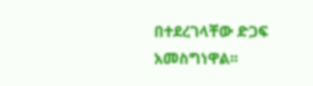በተደረገላቸው ድጋፍ አመስግነዋል፡፡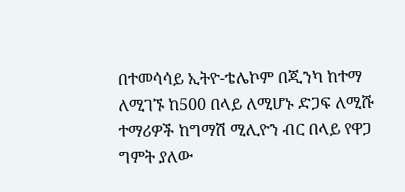በተመሳሳይ ኢትዮ-ቴሌኮም በጂንካ ከተማ ለሚገኙ ከ500 በላይ ለሚሆኑ ድጋፍ ለሚሹ ተማሪዎች ከግማሽ ሚሊዮን ብር በላይ የዋጋ ግምት ያለው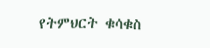የትምህርት ቁሳቁስ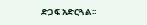ድጋፍ አድርጓል፡፡